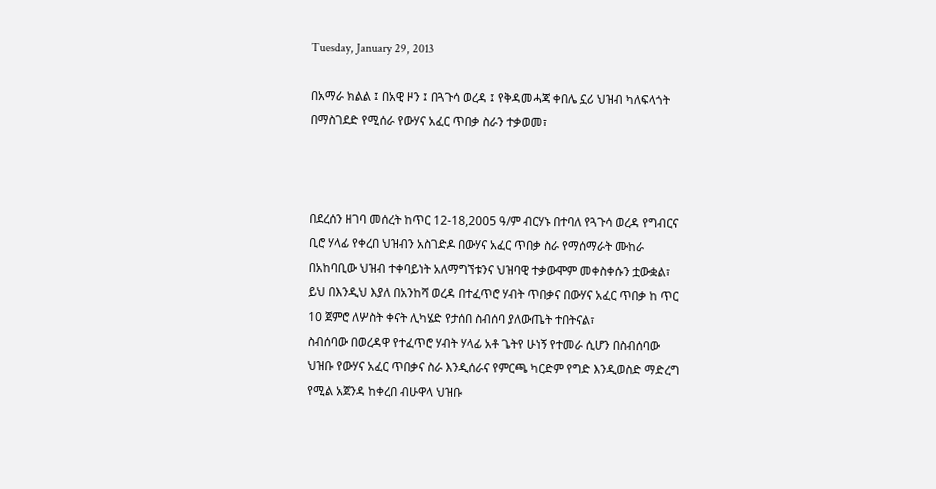Tuesday, January 29, 2013

በአማራ ክልል ፤ በአዊ ዞን ፤ በጓጉሳ ወረዳ ፤ የቅዳመሓጃ ቀበሌ ኗሪ ህዝብ ካለፍላጎት በማስገደድ የሚሰራ የውሃና አፈር ጥበቃ ስራን ተቃወመ፣



በደረሰን ዘገባ መሰረት ከጥር 12-18,2005 ዓ/ም ብርሃኑ በተባለ የጓጉሳ ወረዳ የግብርና ቢሮ ሃላፊ የቀረበ ህዝብን አስገድዶ በውሃና አፈር ጥበቃ ስራ የማሰማራት ሙከራ በአከባቢው ህዝብ ተቀባይነት አለማግኘቱንና ህዝባዊ ተቃውሞም መቀስቀሱን ቷውቋል፣
ይህ በእንዲህ እያለ በአንከሻ ወረዳ በተፈጥሮ ሃብት ጥበቃና በውሃና አፈር ጥበቃ ከ ጥር 10 ጀምሮ ለሦስት ቀናት ሊካሄድ የታሰበ ስብሰባ ያለውጤት ተበትናል፣
ስብሰባው በወረዳዋ የተፈጥሮ ሃብት ሃላፊ አቶ ጌትየ ሁነኝ የተመራ ሲሆን በስብሰባው ህዝቡ የውሃና አፈር ጥበቃና ስራ እንዲሰራና የምርጫ ካርድም የግድ እንዲወስድ ማድረግ የሚል አጀንዳ ከቀረበ ብሁዋላ ህዝቡ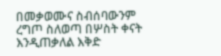በመቃወሙና ስብሰባውንም ረግጦ ስለወጣ በሦስት ቀናት እንዲጠቃለል እቅድ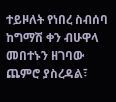ተይዞለት የነበረ ስብሰባ ከግማሽ ቀን ብሁዋላ መበተኑን ዘገባው ጨምሮ ያስረዳል፣